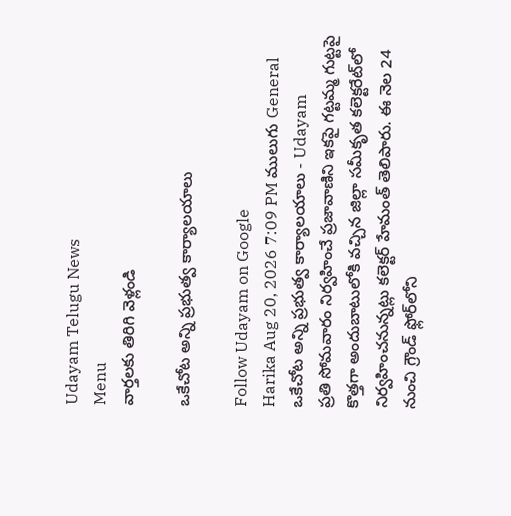Udayam Telugu News
Menu
వార్తలకు తిరిగి వెళ్లండి

ఒకేచోట అన్ని ప్రభుత్వ కార్యాలయాలు

Follow Udayam on Google
Harika Aug 20, 2026 7:09 PM ములుగు General
ఒకేచోట అన్ని ప్రభుత్వ కార్యాలయాలు - Udayam
ప్రతి సోమవారం నిర్వహించే ప్రజావాణిని ఇకపై గట్టమ్మ గుట్టపై కొత్తగా అందుబాటులోకి వచ్చిన జిల్లా సమీకృత కలెక్టరేట్‌లో నిర్వహించనున్నట్లు కలెక్టర్‌ హేమంత్‌ తెలిపారు. ఈ నెల 24 నుంచి గ్రౌండ్‌ ఫ్లోర్‌లోని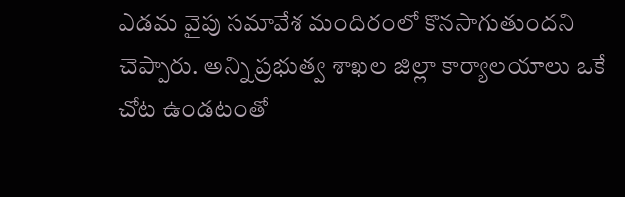ఎడమ వైపు సమావేశ మందిరంలో కొనసాగుతుందని చెప్పారు. అన్ని ప్రభుత్వ శాఖల జిల్లా కార్యాలయాలు ఒకే చోట ఉండటంతో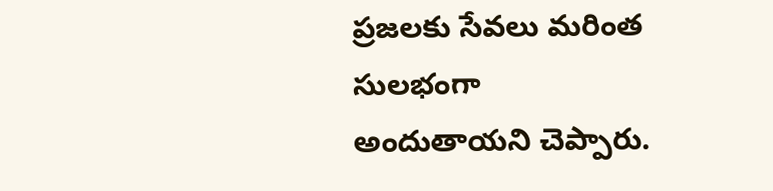ప్రజలకు సేవలు మరింత సులభంగా అందుతాయని చెప్పారు.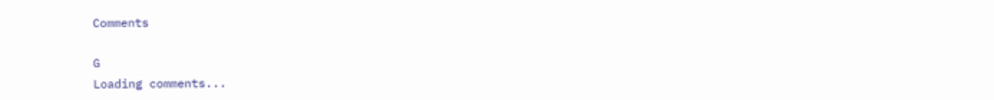Comments

G
Loading comments...